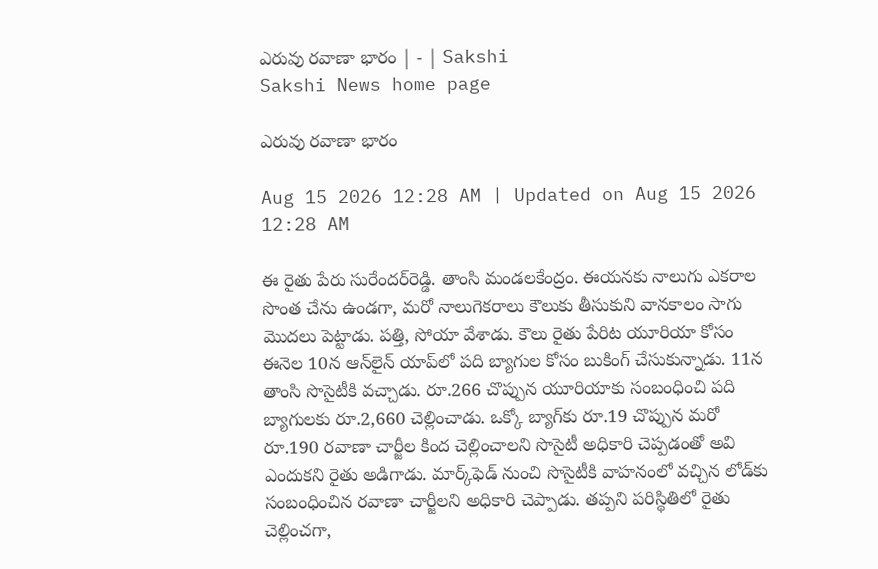ఎరువు రవాణా భారం | - | Sakshi
Sakshi News home page

ఎరువు రవాణా భారం

Aug 15 2026 12:28 AM | Updated on Aug 15 2026 12:28 AM

ఈ రైతు పేరు సురేందర్‌రెడ్డి. తాంసి మండలకేంద్రం. ఈయనకు నాలుగు ఎకరాల సొంత చేను ఉండగా, మరో నాలుగెకరాలు కౌలుకు తీసుకుని వానకాలం సాగు మొదలు పెట్టాడు. పత్తి, సోయా వేశాడు. కౌలు రైతు పేరిట యూరియా కోసం ఈనెల 10న ఆన్‌లైన్‌ యాప్‌లో పది బ్యాగుల కోసం బుకింగ్‌ చేసుకున్నాడు. 11న తాంసి సొసైటీకి వచ్చాడు. రూ.266 చొప్పున యూరియాకు సంబంధించి పది బ్యాగులకు రూ.2,660 చెల్లించాడు. ఒక్కో బ్యాగ్‌కు రూ.19 చొప్పున మరో రూ.190 రవాణా చార్జీల కింద చెల్లించాలని సొసైటీ అధికారి చెప్పడంతో అవి ఎందుకని రైతు అడిగాడు. మార్క్‌ఫెడ్‌ నుంచి సొసైటీకి వాహనంలో వచ్చిన లోడ్‌కు సంబంధించిన రవాణా చార్జీలని అధికారి చెప్పాడు. తప్పని పరిస్థితిలో రైతు చెల్లించగా,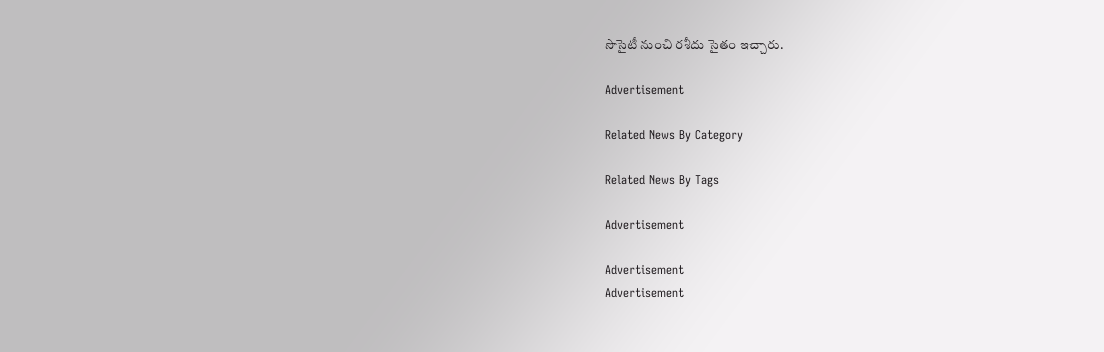సొసైటీ నుంచి రశీదు సైతం ఇచ్చారు.

Advertisement

Related News By Category

Related News By Tags

Advertisement

Advertisement
Advertisement